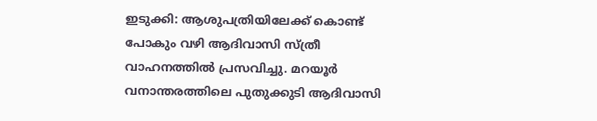ഇടുക്കി: ആശുപത്രിയിലേക്ക് കൊണ്ട് പോകും വഴി ആദിവാസി സ്ത്രീ വാഹനത്തിൽ പ്രസവിച്ചു. മറയൂര്‍ വനാന്തരത്തിലെ പുതുക്കുടി ആദിവാസി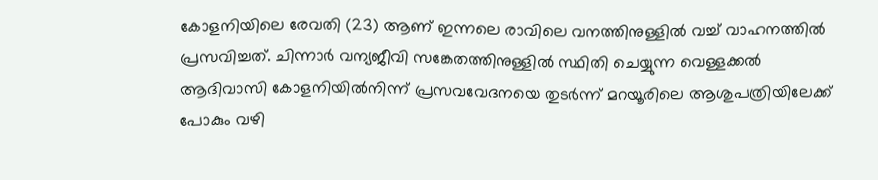കോളനിയിലെ രേവതി (23) ആണ് ഇന്നലെ രാവിലെ വനത്തിനുള്ളില്‍ വച്ച് വാഹനത്തില്‍ പ്രസവിച്ചത്. ചിന്നാര്‍ വന്യജീവി സങ്കേതത്തിനുള്ളില്‍ സ്ഥിതി ചെയ്യുന്ന വെള്ളക്കല്‍ ആദിവാസി കോളനിയില്‍നിന്ന് പ്രസവവേദനയെ തുടര്‍ന്ന് മറയൂരിലെ ആശുപത്രിയിലേക്ക് പോകും വഴി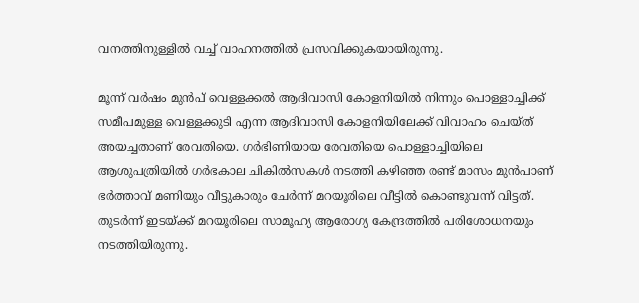വനത്തിനുള്ളില്‍ വച്ച് വാഹനത്തില്‍ പ്രസവിക്കുകയായിരുന്നു.

മൂന്ന് വര്‍ഷം മുന്‍പ് വെള്ളക്കല്‍ ആദിവാസി കോളനിയില്‍ നിന്നും പൊള്ളാച്ചിക്ക് സമീപമുള്ള വെള്ളക്കുടി എന്ന ആദിവാസി കോളനിയിലേക്ക് വിവാഹം ചെയ്ത് അയച്ചതാണ് രേവതിയെ. ഗര്‍ഭിണിയായ രേവതിയെ പൊള്ളാച്ചിയിലെ ആശുപത്രിയില്‍ ഗര്‍ഭകാല ചികില്‍സകള്‍ നടത്തി കഴിഞ്ഞ രണ്ട് മാസം മുന്‍പാണ് ഭര്‍ത്താവ് മണിയും വീട്ടുകാരും ചേര്‍ന്ന് മറയൂരിലെ വീട്ടില്‍ കൊണ്ടുവന്ന് വിട്ടത്. തുടര്‍ന്ന് ഇടയ്ക്ക് മറയൂരിലെ സാമൂഹ്യ ആരോഗ്യ കേന്ദ്രത്തില്‍ പരിശോധനയും നടത്തിയിരുന്നു.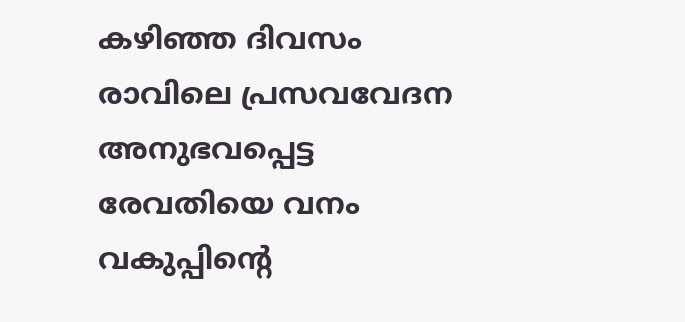കഴിഞ്ഞ ദിവസം രാവിലെ പ്രസവവേദന അനുഭവപ്പെട്ട രേവതിയെ വനം വകുപ്പിന്‍റെ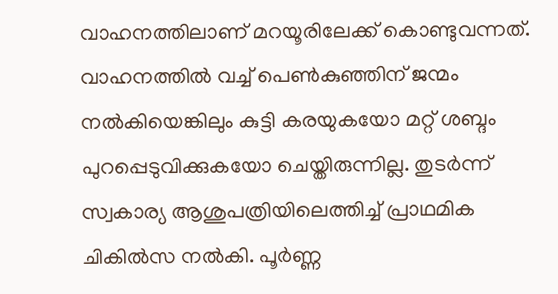വാഹനത്തിലാണ് മറയൂരിലേക്ക് കൊണ്ടുവന്നത്. വാഹനത്തില്‍ വച്ച് പെണ്‍കുഞ്ഞിന് ജന്മം നല്‍കിയെങ്കിലും കുട്ടി കരയുകയോ മറ്റ് ശബ്ദം പുറപ്പെടുവിക്കുകയോ ചെയ്തിരുന്നില്ല. തുടര്‍ന്ന് സ്വകാര്യ ആശുപത്രിയിലെത്തിച്ച് പ്രാഥമിക ചികില്‍സ നല്‍കി. പൂര്‍ണ്ണ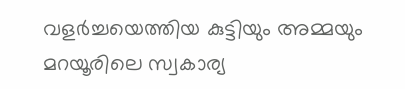വളര്‍ച്ചയെത്തിയ കുട്ടിയും അമ്മയും മറയൂരിലെ സ്വകാര്യ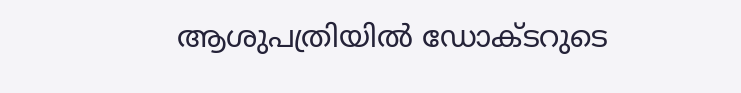ആശുപത്രിയില്‍ ഡോക്ടറുടെ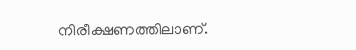നിരീക്ഷണത്തിലാണ്.